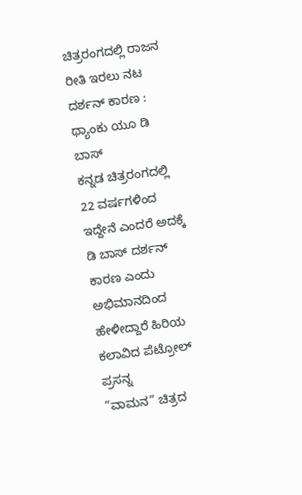ಚಿತ್ರರಂಗದಲ್ಲಿ ರಾಜನ ರೀತಿ ಇರಲು ನಟ ದರ್ಶನ್ ಕಾರಣ : ಥ್ಯಾಂಕು ಯೂ ಡಿ ಬಾಸ್
ಕನ್ನಡ ಚಿತ್ರರಂಗದಲ್ಲಿ 22 ವರ್ಷಗಳಿಂದ ಇದ್ದೇನೆ ಎಂದರೆ ಅದಕ್ಕೆ ಡಿ ಬಾಸ್ ದರ್ಶನ್ ಕಾರಣ ಎಂದು ಅಭಿಮಾನದಿಂದ ಹೇಳೀದ್ದಾರೆ ಹಿರಿಯ ಕಲಾವಿದ ಪೆಟ್ರೋಲ್ ಪ್ರಸನ್ನ
“ವಾಮನ” ಚಿತ್ರದ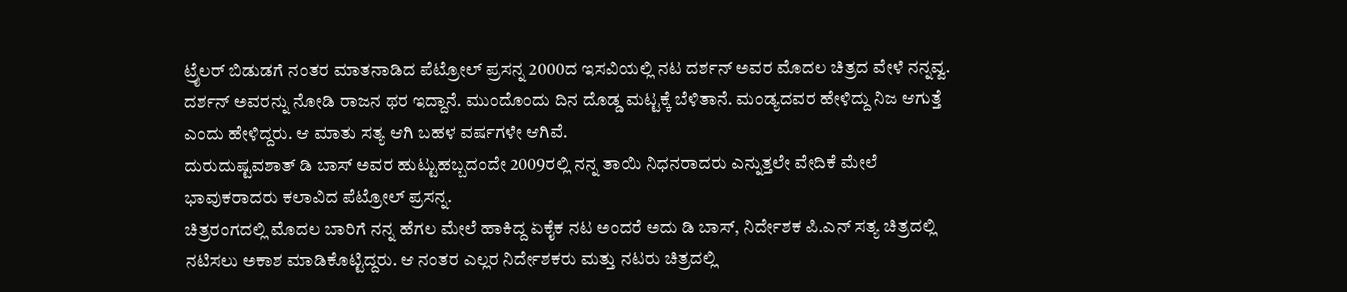ಟ್ರೈಲರ್ ಬಿಡುಡಗೆ ನಂತರ ಮಾತನಾಡಿದ ಪೆಟ್ರೋಲ್ ಪ್ರಸನ್ನ 2000ದ ಇಸವಿಯಲ್ಲಿ ನಟ ದರ್ಶನ್ ಅವರ ಮೊದಲ ಚಿತ್ರದ ವೇಳೆ ನನ್ನವ್ವ. ದರ್ಶನ್ ಅವರನ್ನು ನೋಡಿ ರಾಜನ ಥರ ಇದ್ದಾನೆ. ಮುಂದೊಂದು ದಿನ ದೊಡ್ಡ ಮಟ್ಟಕ್ಕೆ ಬೆಳಿತಾನೆ. ಮಂಡ್ಯದವರ ಹೇಳಿದ್ದು ನಿಜ ಆಗುತ್ತೆ ಎಂದು ಹೇಳಿದ್ದರು. ಆ ಮಾತು ಸತ್ಯ ಆಗಿ ಬಹಳ ವರ್ಷಗಳೇ ಆಗಿವೆ.
ದುರುದುಷ್ಟವಶಾತ್ ಡಿ ಬಾಸ್ ಅವರ ಹುಟ್ಟುಹಬ್ಬದಂದೇ 2009ರಲ್ಲಿ ನನ್ನ ತಾಯಿ ನಿಧನರಾದರು ಎನ್ನುತ್ತಲೇ ವೇದಿಕೆ ಮೇಲೆ ಭಾವುಕರಾದರು ಕಲಾವಿದ ಪೆಟ್ರೋಲ್ ಪ್ರಸನ್ನ.
ಚಿತ್ರರಂಗದಲ್ಲಿ ಮೊದಲ ಬಾರಿಗೆ ನನ್ನ ಹೆಗಲ ಮೇಲೆ ಹಾಕಿದ್ದ ಏಕೈಕ ನಟ ಅಂದರೆ ಅದು ಡಿ ಬಾಸ್, ನಿರ್ದೇಶಕ ಪಿ.ಎನ್ ಸತ್ಯ ಚಿತ್ರದಲ್ಲಿ ನಟಿಸಲು ಅಕಾಶ ಮಾಡಿಕೊಟ್ಟಿದ್ದರು. ಆ ನಂತರ ಎಲ್ಲರ ನಿರ್ದೇಶಕರು ಮತ್ತು ನಟರು ಚಿತ್ರದಲ್ಲಿ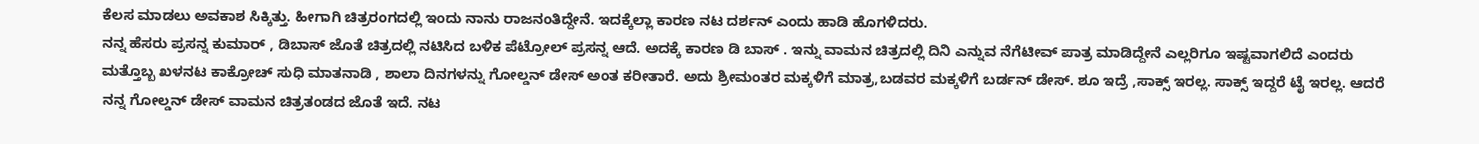ಕೆಲಸ ಮಾಡಲು ಅವಕಾಶ ಸಿಕ್ಕಿತ್ತು. ಹೀಗಾಗಿ ಚಿತ್ರರಂಗದಲ್ಲಿ ಇಂದು ನಾನು ರಾಜನಂತಿದ್ದೇನೆ. ಇದಕ್ಕೆಲ್ಲಾ ಕಾರಣ ನಟ ದರ್ಶನ್ ಎಂದು ಹಾಡಿ ಹೊಗಳಿದರು.
ನನ್ನ ಹೆಸರು ಪ್ರಸನ್ನ ಕುಮಾರ್ , ಡಿಬಾಸ್ ಜೊತೆ ಚಿತ್ರದಲ್ಲಿ ನಟಿಸಿದ ಬಳಿಕ ಪೆಟ್ರೋಲ್ ಪ್ರಸನ್ನ ಆದೆ. ಅದಕ್ಕೆ ಕಾರಣ ಡಿ ಬಾಸ್ . ಇನ್ನು ವಾಮನ ಚಿತ್ರದಲ್ಲಿ ದಿನಿ ಎನ್ನುವ ನೆಗೆಟೀವ್ ಪಾತ್ರ ಮಾಡಿದ್ದೇನೆ ಎಲ್ಲರಿಗೂ ಇಷ್ಟವಾಗಲಿದೆ ಎಂದರು
ಮತ್ತೊಬ್ಬ ಖಳನಟ ಕಾಕ್ರೋಚ್ ಸುಧಿ ಮಾತನಾಡಿ , ಶಾಲಾ ದಿನಗಳನ್ನು ಗೋಲ್ಡನ್ ಡೇಸ್ ಅಂತ ಕರೀತಾರೆ. ಅದು ಶ್ರೀಮಂತರ ಮಕ್ಕಳಿಗೆ ಮಾತ್ರ,ಬಡವರ ಮಕ್ಕಳಿಗೆ ಬರ್ಡನ್ ಡೇಸ್. ಶೂ ಇದ್ರೆ ,ಸಾಕ್ಸ್ ಇರಲ್ಲ. ಸಾಕ್ಸ್ ಇದ್ದರೆ ಟೈ ಇರಲ್ಲ. ಆದರೆ ನನ್ನ ಗೋಲ್ಡನ್ ಡೇಸ್ ವಾಮನ ಚಿತ್ರತಂಡದ ಜೊತೆ ಇದೆ. ನಟ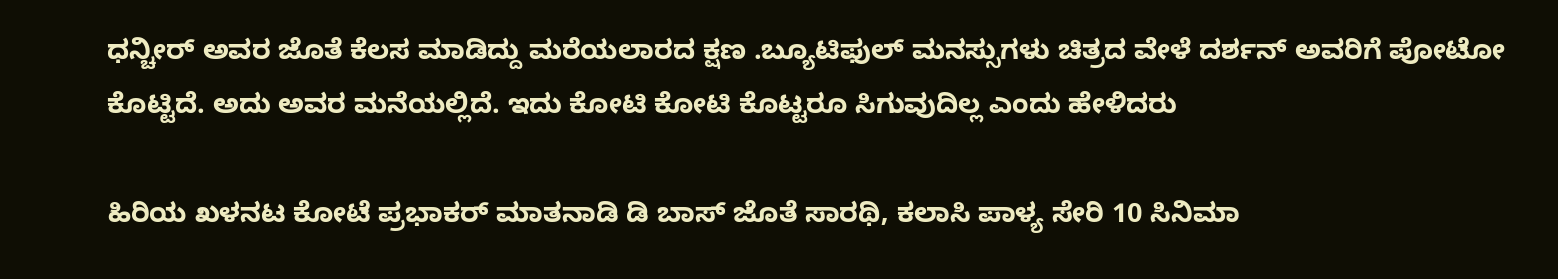ಧನ್ಚೀರ್ ಅವರ ಜೊತೆ ಕೆಲಸ ಮಾಡಿದ್ದು ಮರೆಯಲಾರದ ಕ್ಷಣ .ಬ್ಯೂಟಿಫುಲ್ ಮನಸ್ಸುಗಳು ಚಿತ್ರದ ವೇಳೆ ದರ್ಶನ್ ಅವರಿಗೆ ಪೋಟೋ ಕೊಟ್ಟಿದೆ. ಅದು ಅವರ ಮನೆಯಲ್ಲಿದೆ. ಇದು ಕೋಟಿ ಕೋಟಿ ಕೊಟ್ಟರೂ ಸಿಗುವುದಿಲ್ಲ ಎಂದು ಹೇಳಿದರು

ಹಿರಿಯ ಖಳನಟ ಕೋಟೆ ಪ್ರಭಾಕರ್ ಮಾತನಾಡಿ ಡಿ ಬಾಸ್ ಜೊತೆ ಸಾರಥಿ, ಕಲಾಸಿ ಪಾಳ್ಯ ಸೇರಿ 10 ಸಿನಿಮಾ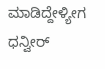ಮಾಡಿದ್ದೇಳ್ಯೀಗ ಧನ್ವೀರ್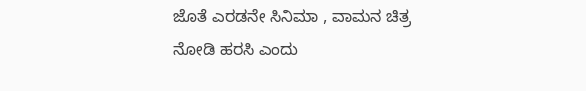ಜೊತೆ ಎರಡನೇ ಸಿನಿಮಾ , ವಾಮನ ಚಿತ್ರ ನೋಡಿ ಹರಸಿ ಎಂದು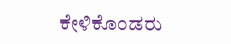ಕೇಳಿಕೊಂಡರು